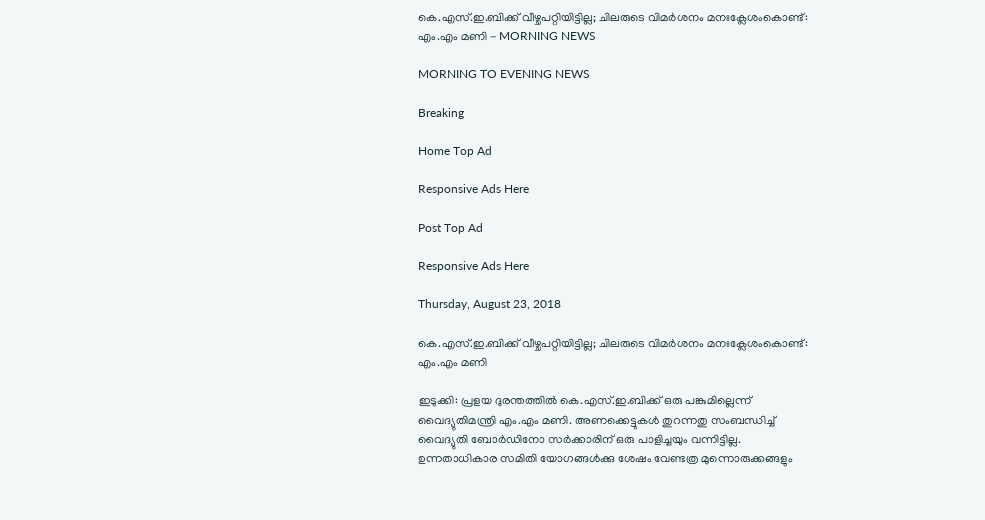കെ.എസ്.ഇ.ബിക്ക് വീഴ്ചപറ്റിയിട്ടില്ല; ചിലരുടെ വിമര്‍ശനം മനഃക്ലേശംകൊണ്ട്: എം.എം മണി - MORNING NEWS

MORNING TO EVENING NEWS

Breaking

Home Top Ad

Responsive Ads Here

Post Top Ad

Responsive Ads Here

Thursday, August 23, 2018

കെ.എസ്.ഇ.ബിക്ക് വീഴ്ചപറ്റിയിട്ടില്ല; ചിലരുടെ വിമര്‍ശനം മനഃക്ലേശംകൊണ്ട്: എം.എം മണി

ഇടുക്കി: പ്രളയ ദുരന്തത്തില്‍ കെ.എസ്.ഇ.ബിക്ക് ഒരു പങ്കുമില്ലെന്ന് വൈദ്യുതിമന്ത്രി എം.എം മണി. അണക്കെട്ടുകള്‍ തുറന്നതു സംബന്ധിച്ച് വൈദ്യുതി ബോര്‍ഡിനോ സര്‍ക്കാരിന് ഒരു പാളിച്ചയും വന്നിട്ടില്ല. ഉന്നതാധികാര സമിതി യോഗങ്ങള്‍ക്കു ശേഷം വേണ്ടത്ര മുന്നൊരുക്കങ്ങളും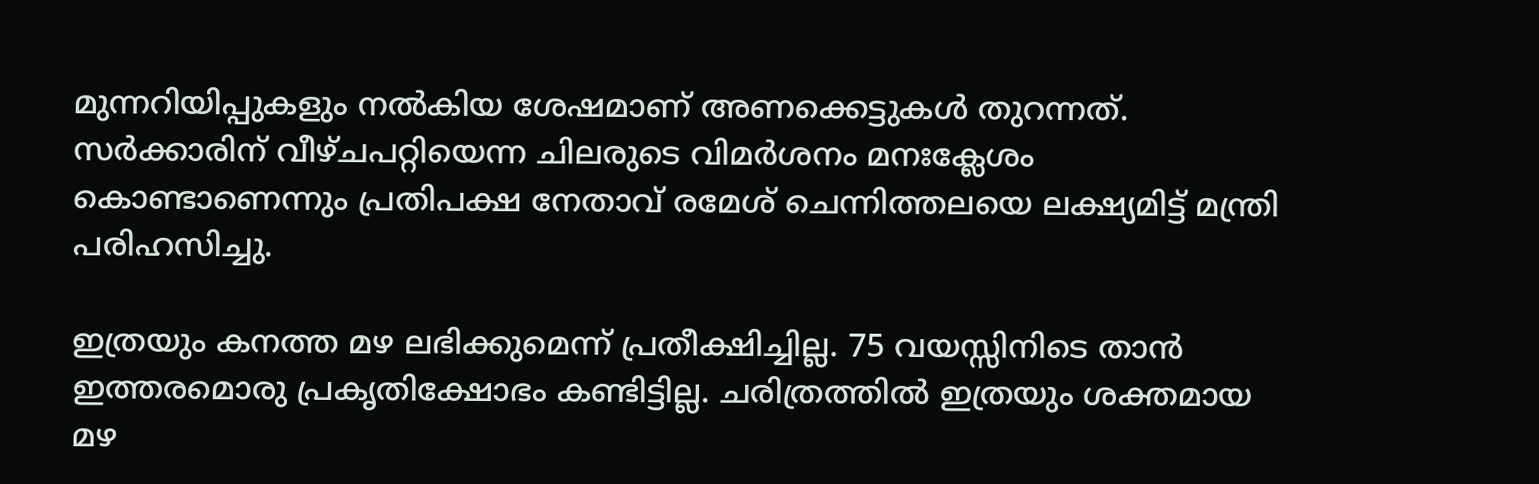മുന്നറിയിപ്പുകളും നല്‍കിയ ശേഷമാണ് അണക്കെട്ടുകള്‍ തുറന്നത്. സര്‍ക്കാരിന് വീഴ്ചപറ്റിയെന്ന ചിലരുടെ വിമര്‍ശനം മനഃക്ലേശം കൊണ്ടാണെന്നും പ്രതിപക്ഷ നേതാവ് രമേശ് ചെന്നിത്തലയെ ലക്ഷ്യമിട്ട് മന്ത്രി പരിഹസിച്ചു.

ഇത്രയും കനത്ത മഴ ലഭിക്കുമെന്ന് പ്രതീക്ഷിച്ചില്ല. 75 വയസ്സിനിടെ താന്‍ ഇത്തരമൊരു പ്രകൃതിക്ഷോഭം കണ്ടിട്ടില്ല. ചരിത്രത്തില്‍ ഇത്രയും ശക്തമായ മഴ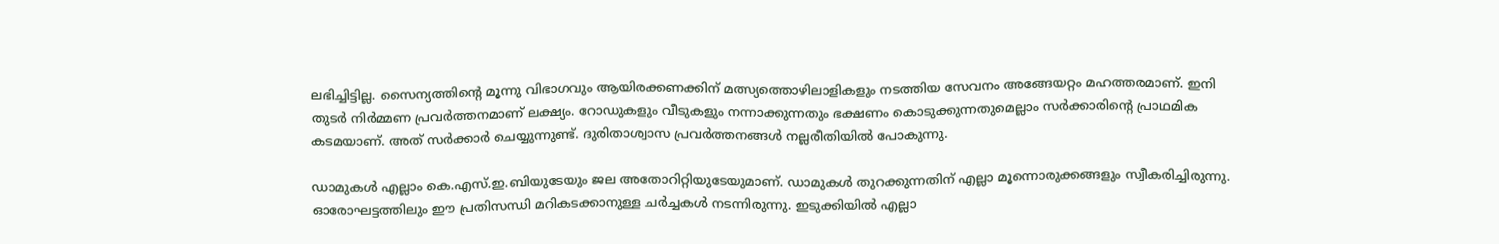ലഭിച്ചിട്ടില്ല. സൈന്യത്തിന്റെ മൂന്നു വിഭാഗവും ആയിരക്കണക്കിന് മത്സ്യത്തൊഴിലാളികളും നടത്തിയ സേവനം അങ്ങേയറ്റം മഹത്തരമാണ്. ഇനി തുടര്‍ നിര്‍മ്മണ പ്രവര്‍ത്തനമാണ് ലക്ഷ്യം. റോഡുകളും വീടുകളും നന്നാക്കുന്നതും ഭക്ഷണം കൊടുക്കുന്നതുമെല്ലാം സര്‍ക്കാരിന്റെ പ്രാഥമിക കടമയാണ്. അത് സര്‍ക്കാര്‍ ചെയ്യുന്നുണ്ട്. ദുരിതാശ്വാസ പ്രവര്‍ത്തനങ്ങള്‍ നല്ലരീതിയില്‍ പോകുന്നു.

ഡാമുകള്‍ എല്ലാം കെ.എസ്.ഇ.ബിയുടേയും ജല അതോറിറ്റിയുടേയുമാണ്. ഡാമുകള്‍ തുറക്കുന്നതിന് എല്ലാ മൂന്നൊരുക്കങ്ങളും സ്വീകരിച്ചിരുന്നു. ഓരോഘട്ടത്തിലും ഈ പ്രതിസന്ധി മറികടക്കാനുള്ള ചര്‍ച്ചകള്‍ നടന്നിരുന്നു. ഇടുക്കിയില്‍ എല്ലാ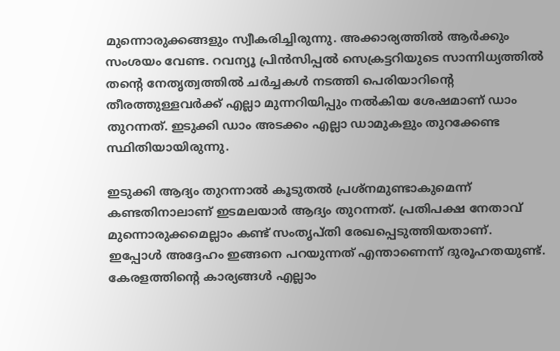മുന്നൊരുക്കങ്ങളും സ്വീകരിച്ചിരുന്നു. അക്കാര്യത്തില്‍ ആര്‍ക്കും സംശയം വേണ്ട. റവന്യൂ പ്രിന്‍സിപ്പല്‍ സെക്രട്ടറിയുടെ സാന്നിധ്യത്തില്‍ തന്റെ നേതൃത്വത്തില്‍ ചര്‍ച്ചകള്‍ നടത്തി പെരിയാറിന്റെ തീരത്തുള്ളവര്‍ക്ക് എല്ലാ മുന്നറിയിപ്പും നല്‍കിയ ശേഷമാണ് ഡാം തുറന്നത്. ഇടുക്കി ഡാം അടക്കം എല്ലാ ഡാമുകളും തുറക്കേണ്ട സ്ഥിതിയായിരുന്നു.

ഇടുക്കി ആദ്യം തുറന്നാല്‍ കൂടുതല്‍ പ്രശ്‌നമുണ്ടാകുമെന്ന് കണ്ടതിനാലാണ് ഇടമലയാര്‍ ആദ്യം തുറന്നത്. പ്രതിപക്ഷ നേതാവ് മുന്നൊരുക്കമെല്ലാം കണ്ട് സംതൃപ്തി രേഖപ്പെടുത്തിയതാണ്. ഇപ്പോള്‍ അദ്ദേഹം ഇങ്ങനെ പറയുന്നത് എന്താണെന്ന് ദുരൂഹതയുണ്ട്. കേരളത്തിന്റെ കാര്യങ്ങള്‍ എല്ലാം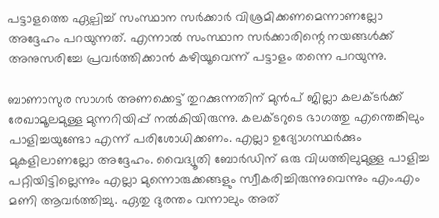പട്ടാളത്തെ ഏല്പിച്ച് സംസ്ഥാന സര്‍ക്കാര്‍ വിശ്രമിക്കണമെന്നാണല്ലോ അദ്ദേഹം പറയുന്നത്. എന്നാല്‍ സംസ്ഥാന സര്‍ക്കാരിന്റെ നയങ്ങള്‍ക്ക് അനുസരിച്ചേ പ്രവര്‍ത്തിക്കാന്‍ കഴിയൂവെന്ന് പട്ടാളം തന്നെ പറയുന്നു.

ബാണാസുര സാഗര്‍ അണക്കെട്ട് തുറക്കുന്നതിന് മുന്‍പ് ജില്ലാ കലക്ടര്‍ക്ക് രേഖാമൂലമുള്ള മുന്നറിയിപ്പ് നല്‍കിയിരുന്നു. കലക്ടറുടെ ഭാഗത്തു എന്തെങ്കിലും പാളിച്ചയുണ്ടോ എന്ന് പരിശോധിക്കണം. എല്ലാ ഉദ്യോഗസ്ഥര്‍ക്കും മുകളിലാണല്ലോ അദ്ദേഹം. വൈദ്യൂതി ബോര്‍ഡിന് ഒരു വിധത്തിലുമുള്ള പാളിച്ച പറ്റിയിട്ടില്ലെന്നും എല്ലാ മുന്നൊരുക്കങ്ങളും സ്വീകരിച്ചിരുന്നുവെന്നും എം.എം മണി ആവര്‍ത്തിച്ചു. ഏതു ദുരന്തം വന്നാലും അത്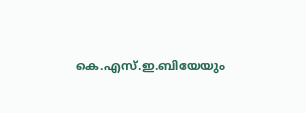കെ.എസ്.ഇ.ബിയേയും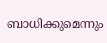ബാധിക്കുമെന്നും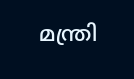മന്ത്രി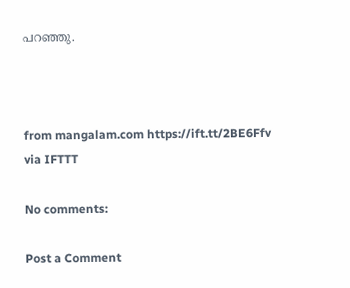പറഞ്ഞു.



from mangalam.com https://ift.tt/2BE6Ffv
via IFTTT

No comments:

Post a Comment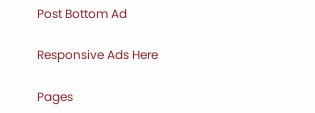Post Bottom Ad

Responsive Ads Here

Pages